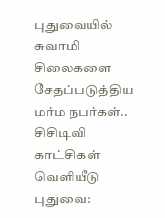புதுவையில் சுவாமி சிலைகளை சேதப்படுத்திய மர்ம நபர்கள்.. சிசிடிவி காட்சிகள் வெளியீடு
புதுவை: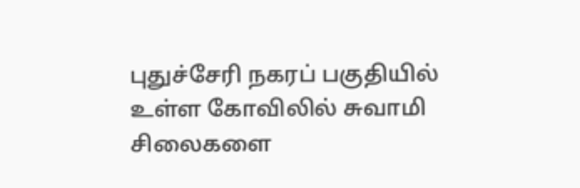புதுச்சேரி நகரப் பகுதியில் உள்ள கோவிலில் சுவாமி சிலைகளை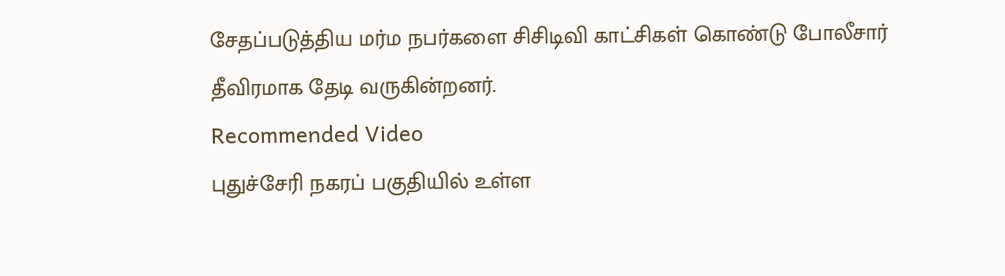சேதப்படுத்திய மர்ம நபர்களை சிசிடிவி காட்சிகள் கொண்டு போலீசார் தீவிரமாக தேடி வருகின்றனர்.
Recommended Video
புதுச்சேரி நகரப் பகுதியில் உள்ள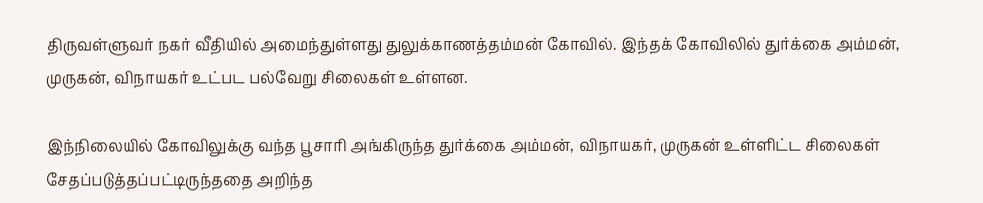திருவள்ளுவர் நகர் வீதியில் அமைந்துள்ளது துலுக்காணத்தம்மன் கோவில். இந்தக் கோவிலில் துர்க்கை அம்மன், முருகன், விநாயகர் உட்பட பல்வேறு சிலைகள் உள்ளன.

இந்நிலையில் கோவிலுக்கு வந்த பூசாரி அங்கிருந்த துர்க்கை அம்மன், விநாயகர், முருகன் உள்ளிட்ட சிலைகள் சேதப்படுத்தப்பட்டிருந்ததை அறிந்த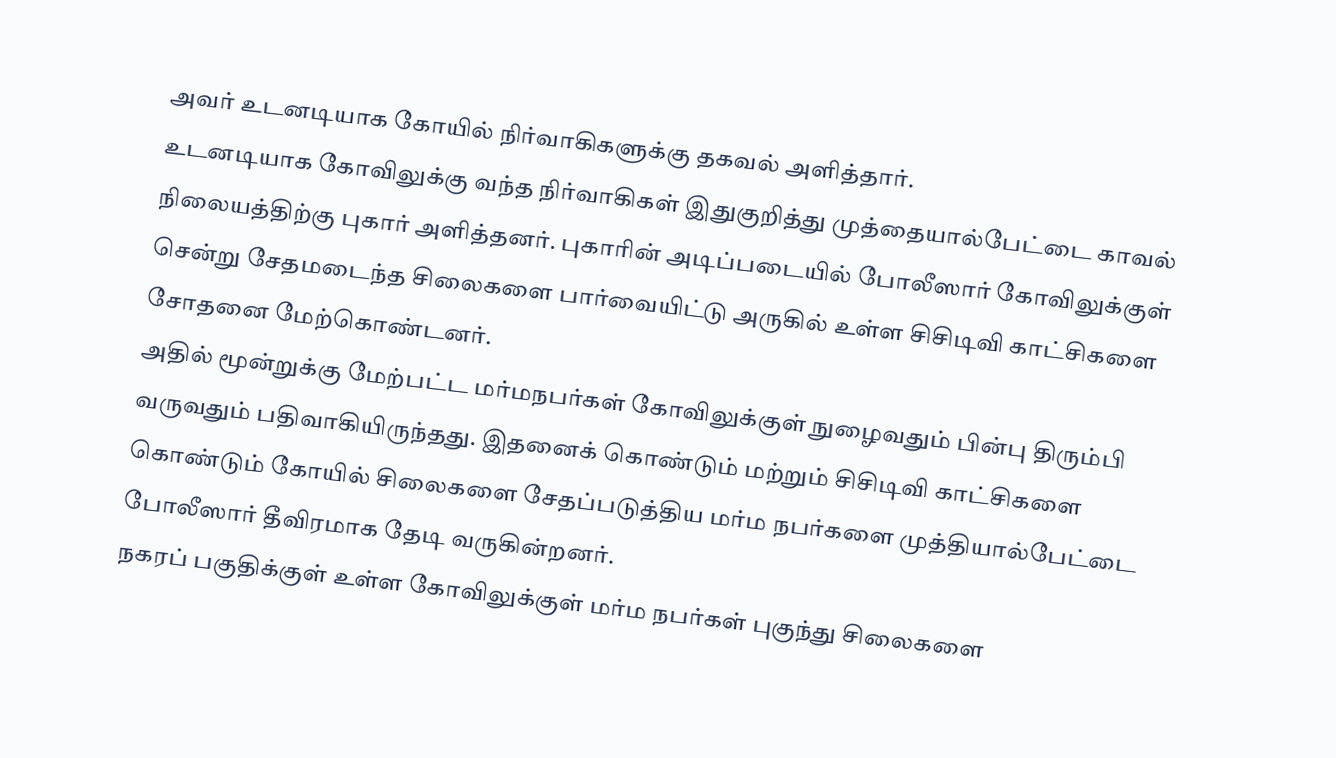அவர் உடனடியாக கோயில் நிர்வாகிகளுக்கு தகவல் அளித்தார்.
உடனடியாக கோவிலுக்கு வந்த நிர்வாகிகள் இதுகுறித்து முத்தையால்பேட்டை காவல் நிலையத்திற்கு புகார் அளித்தனர். புகாரின் அடிப்படையில் போலீஸார் கோவிலுக்குள் சென்று சேதமடைந்த சிலைகளை பார்வையிட்டு அருகில் உள்ள சிசிடிவி காட்சிகளை சோதனை மேற்கொண்டனர்.
அதில் மூன்றுக்கு மேற்பட்ட மர்மநபர்கள் கோவிலுக்குள் நுழைவதும் பின்பு திரும்பி வருவதும் பதிவாகியிருந்தது. இதனைக் கொண்டும் மற்றும் சிசிடிவி காட்சிகளை கொண்டும் கோயில் சிலைகளை சேதப்படுத்திய மர்ம நபர்களை முத்தியால்பேட்டை போலீஸார் தீவிரமாக தேடி வருகின்றனர்.
நகரப் பகுதிக்குள் உள்ள கோவிலுக்குள் மர்ம நபர்கள் புகுந்து சிலைகளை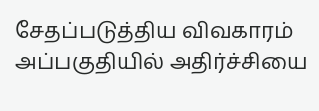சேதப்படுத்திய விவகாரம் அப்பகுதியில் அதிர்ச்சியை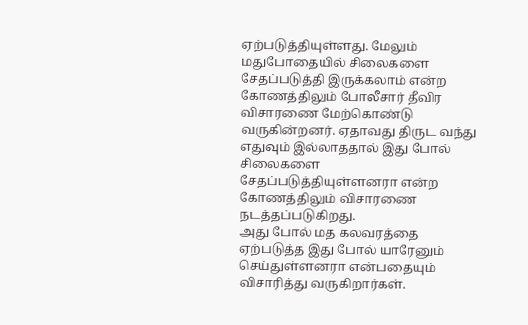ஏற்படுத்தியுள்ளது. மேலும் மதுபோதையில் சிலைகளை சேதப்படுத்தி இருக்கலாம் என்ற கோணத்திலும் போலீசார் தீவிர விசாரணை மேற்கொண்டு வருகின்றனர். ஏதாவது திருட வந்து எதுவும் இல்லாததால் இது போல் சிலைகளை சேதப்படுத்தியுள்ளனரா என்ற கோணத்திலும் விசாரணை நடத்தப்படுகிறது.
அது போல் மத கலவரத்தை ஏற்படுத்த இது போல் யாரேனும் செய்துள்ளனரா என்பதையும் விசாரித்து வருகிறார்கள்.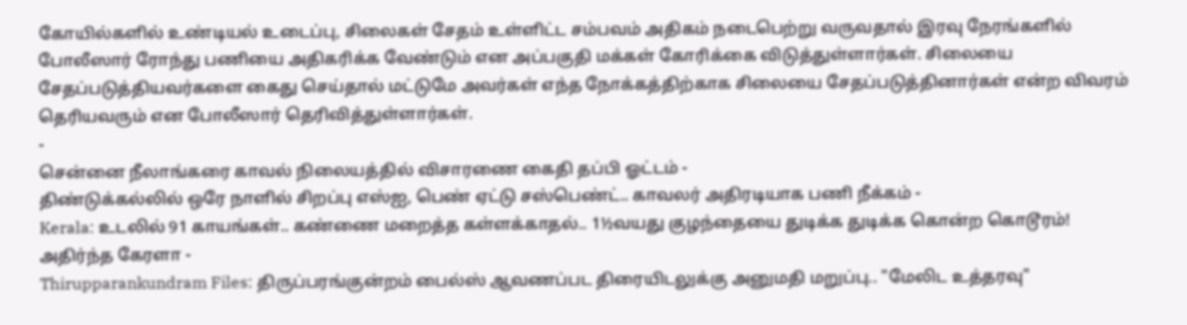கோயில்களில் உண்டியல் உடைப்பு, சிலைகள் சேதம் உள்ளிட்ட சம்பவம் அதிகம் நடைபெற்று வருவதால் இரவு நேரங்களில் போலீஸார் ரோந்து பணியை அதிகரிக்க வேண்டும் என அப்பகுதி மக்கள் கோரிக்கை விடுத்துள்ளார்கள். சிலையை சேதப்படுத்தியவர்களை கைது செய்தால் மட்டுமே அவர்கள் எந்த நோக்கத்திற்காக சிலையை சேதப்படுத்தினார்கள் என்ற விவரம் தெரியவரும் என போலீஸார் தெரிவித்துள்ளார்கள்.
-
சென்னை நீலாங்கரை காவல் நிலையத்தில் விசாரணை கைதி தப்பி ஓட்டம் -
திண்டுக்கல்லில் ஒரே நாளில் சிறப்பு எஸ்ஐ, பெண் ஏட்டு சஸ்பெண்ட்.. காவலர் அதிரடியாக பணி நீக்கம் -
Kerala: உடலில் 91 காயங்கள்.. கண்ணை மறைத்த கள்ளக்காதல்.. 1½வயது குழந்தையை துடிக்க துடிக்க கொன்ற கொடூரம்! அதிர்ந்த கேரளா -
Thirupparankundram Files: திருப்பரங்குன்றம் பைல்ஸ் ஆவணப்பட திரையிடலுக்கு அனுமதி மறுப்பு.. "மேலிட உத்தரவு"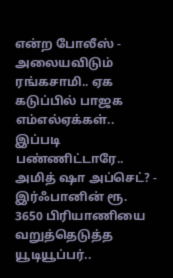என்ற போலீஸ் -
அலையவிடும் ரங்கசாமி.. ஏக கடுப்பில் பாஜக எம்எல்ஏக்கள்.. இப்படி பண்ணிட்டாரே.. அமித் ஷா அப்செட்? -
இர்ஃபானின் ரூ. 3650 பிரியாணியை வறுத்தெடுத்த யூடியூப்பர்..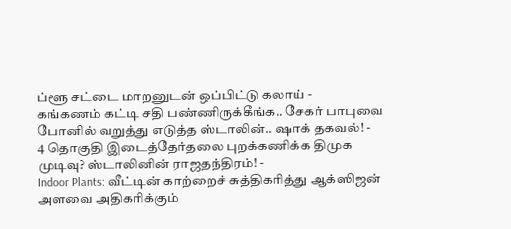ப்ளூ சட்டை மாறனுடன் ஒப்பிட்டு கலாய் -
கங்கணம் கட்டி சதி பண்ணிருக்கீங்க.. சேகர் பாபுவை போனில் வறுத்து எடுத்த ஸ்டாலின்.. ஷாக் தகவல்! -
4 தொகுதி இடைத்தேர்தலை புறக்கணிக்க திமுக முடிவு? ஸ்டாலினின் ராஜதந்திரம்! -
Indoor Plants: வீட்டின் காற்றைச் சுத்திகரித்து ஆக்ஸிஜன் அளவை அதிகரிக்கும்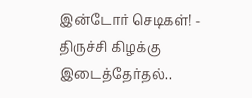இன்டோர் செடிகள்! -
திருச்சி கிழக்கு இடைத்தேர்தல்..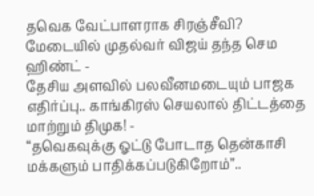தவெக வேட்பாளராக சிரஞ்சீவி? மேடையில் முதல்வர் விஜய் தந்த செம ஹிண்ட் -
தேசிய அளவில் பலவீனமடையும் பாஜக எதிர்ப்பு.. காங்கிரஸ் செயலால் திட்டத்தை மாற்றும் திமுக! -
“தவெகவுக்கு ஓட்டு போடாத தென்காசி மக்களும் பாதிக்கப்படுகிறோம்”..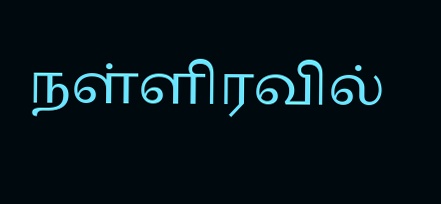நள்ளிரவில்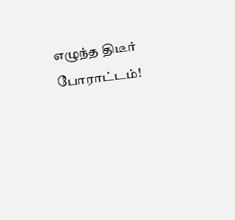எழுந்த திடீர் போராட்டம்!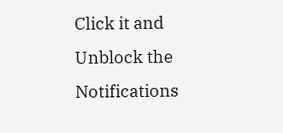Click it and Unblock the Notifications